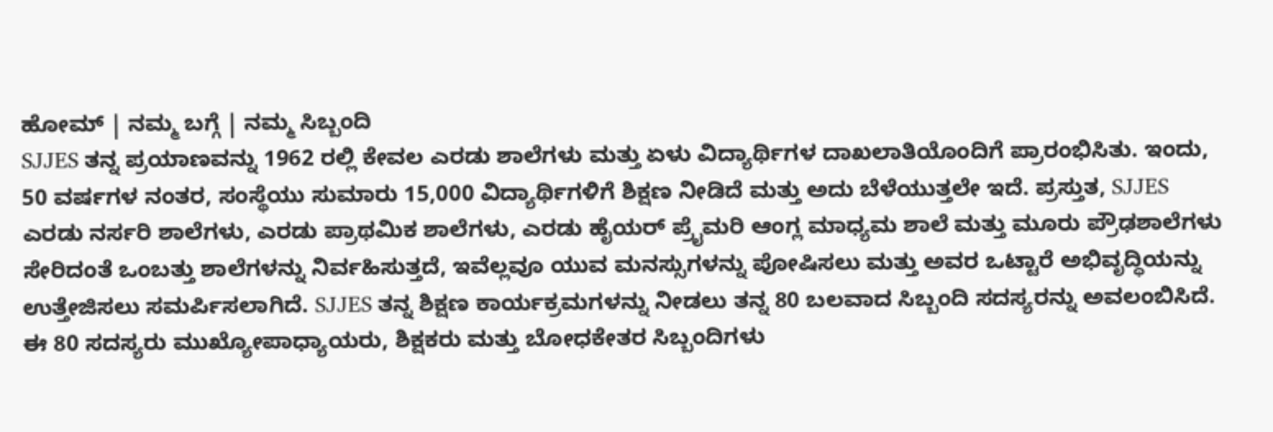ಹೋಮ್ | ನಮ್ಮ ಬಗ್ಗೆ | ನಮ್ಮ ಸಿಬ್ಬಂದಿ
SJJES ತನ್ನ ಪ್ರಯಾಣವನ್ನು 1962 ರಲ್ಲಿ ಕೇವಲ ಎರಡು ಶಾಲೆಗಳು ಮತ್ತು ಏಳು ವಿದ್ಯಾರ್ಥಿಗಳ ದಾಖಲಾತಿಯೊಂದಿಗೆ ಪ್ರಾರಂಭಿಸಿತು. ಇಂದು, 50 ವರ್ಷಗಳ ನಂತರ, ಸಂಸ್ಥೆಯು ಸುಮಾರು 15,000 ವಿದ್ಯಾರ್ಥಿಗಳಿಗೆ ಶಿಕ್ಷಣ ನೀಡಿದೆ ಮತ್ತು ಅದು ಬೆಳೆಯುತ್ತಲೇ ಇದೆ. ಪ್ರಸ್ತುತ, SJJES ಎರಡು ನರ್ಸರಿ ಶಾಲೆಗಳು, ಎರಡು ಪ್ರಾಥಮಿಕ ಶಾಲೆಗಳು, ಎರಡು ಹೈಯರ್ ಪ್ರೈಮರಿ ಆಂಗ್ಲ ಮಾಧ್ಯಮ ಶಾಲೆ ಮತ್ತು ಮೂರು ಪ್ರೌಢಶಾಲೆಗಳು ಸೇರಿದಂತೆ ಒಂಬತ್ತು ಶಾಲೆಗಳನ್ನು ನಿರ್ವಹಿಸುತ್ತದೆ, ಇವೆಲ್ಲವೂ ಯುವ ಮನಸ್ಸುಗಳನ್ನು ಪೋಷಿಸಲು ಮತ್ತು ಅವರ ಒಟ್ಟಾರೆ ಅಭಿವೃದ್ಧಿಯನ್ನು ಉತ್ತೇಜಿಸಲು ಸಮರ್ಪಿಸಲಾಗಿದೆ. SJJES ತನ್ನ ಶಿಕ್ಷಣ ಕಾರ್ಯಕ್ರಮಗಳನ್ನು ನೀಡಲು ತನ್ನ 80 ಬಲವಾದ ಸಿಬ್ಬಂದಿ ಸದಸ್ಯರನ್ನು ಅವಲಂಬಿಸಿದೆ. ಈ 80 ಸದಸ್ಯರು ಮುಖ್ಯೋಪಾಧ್ಯಾಯರು, ಶಿಕ್ಷಕರು ಮತ್ತು ಬೋಧಕೇತರ ಸಿಬ್ಬಂದಿಗಳು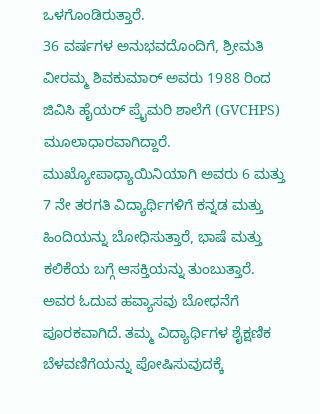ಒಳಗೊಂಡಿರುತ್ತಾರೆ.
36 ವರ್ಷಗಳ ಅನುಭವದೊಂದಿಗೆ, ಶ್ರೀಮತಿ ವೀರಮ್ಮ ಶಿವಕುಮಾರ್ ಅವರು 1988 ರಿಂದ ಜಿವಿಸಿ ಹೈಯರ್ ಪ್ರೈಮರಿ ಶಾಲೆಗೆ (GVCHPS) ಮೂಲಾಧಾರವಾಗಿದ್ದಾರೆ. ಮುಖ್ಯೋಪಾಧ್ಯಾಯಿನಿಯಾಗಿ ಅವರು 6 ಮತ್ತು 7 ನೇ ತರಗತಿ ವಿದ್ಯಾರ್ಥಿಗಳಿಗೆ ಕನ್ನಡ ಮತ್ತು ಹಿಂದಿಯನ್ನು ಬೋಧಿಸುತ್ತಾರೆ, ಭಾಷೆ ಮತ್ತು ಕಲಿಕೆಯ ಬಗ್ಗೆ ಆಸಕ್ತಿಯನ್ನು ತುಂಬುತ್ತಾರೆ. ಅವರ ಓದುವ ಹವ್ಯಾಸವು ಬೋಧನೆಗೆ ಪೂರಕವಾಗಿದೆ. ತಮ್ಮ ವಿದ್ಯಾರ್ಥಿಗಳ ಶೈಕ್ಷಣಿಕ ಬೆಳವಣಿಗೆಯನ್ನು ಪೋಷಿಸುವುದಕ್ಕೆ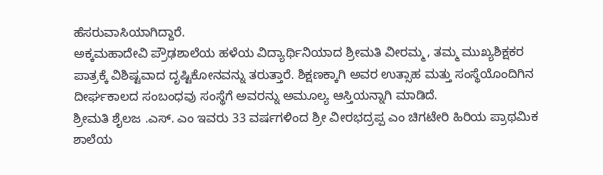ಹೆಸರುವಾಸಿಯಾಗಿದ್ದಾರೆ.
ಅಕ್ಕಮಹಾದೇವಿ ಪ್ರೌಢಶಾಲೆಯ ಹಳೆಯ ವಿದ್ಯಾರ್ಥಿನಿಯಾದ ಶ್ರೀಮತಿ ವೀರಮ್ಮ, ತಮ್ಮ ಮುಖ್ಯಶಿಕ್ಷಕರ ಪಾತ್ರಕ್ಕೆ ವಿಶಿಷ್ಟವಾದ ದೃಷ್ಟಿಕೋನವನ್ನು ತರುತ್ತಾರೆ. ಶಿಕ್ಷಣಕ್ಕಾಗಿ ಅವರ ಉತ್ಸಾಹ ಮತ್ತು ಸಂಸ್ಥೆಯೊಂದಿಗಿನ ದೀರ್ಘಕಾಲದ ಸಂಬಂಧವು ಸಂಸ್ಥೆಗೆ ಅವರನ್ನು ಅಮೂಲ್ಯ ಆಸ್ತಿಯನ್ನಾಗಿ ಮಾಡಿದೆ.
ಶ್ರೀಮತಿ ಶೈಲಜ .ಎಸ್. ಎಂ ಇವರು 33 ವರ್ಷಗಳಿಂದ ಶ್ರೀ ವೀರಭದ್ರಪ್ಪ ಎಂ ಚಿಗಟೇರಿ ಹಿರಿಯ ಪ್ರಾಥಮಿಕ ಶಾಲೆಯ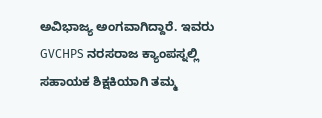ಅವಿಭಾಜ್ಯ ಅಂಗವಾಗಿದ್ದಾರೆ. ಇವರು GVCHPS ನರಸರಾಜ ಕ್ಯಾಂಪಸ್ನಲ್ಲಿ ಸಹಾಯಕ ಶಿಕ್ಷಕಿಯಾಗಿ ತಮ್ಮ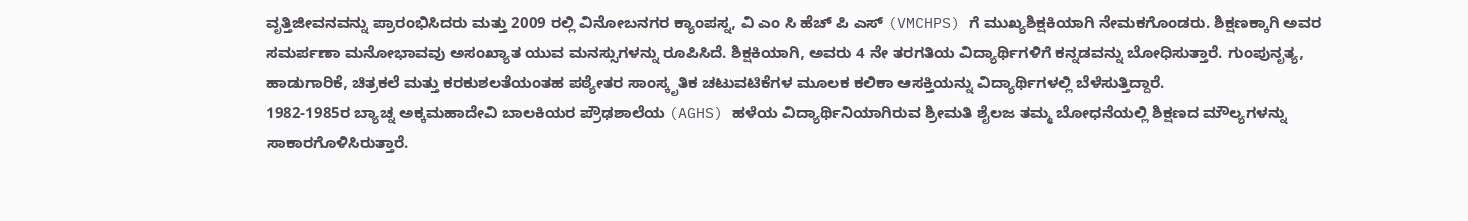ವೃತ್ತಿಜೀವನವನ್ನು ಪ್ರಾರಂಭಿಸಿದರು ಮತ್ತು 2009 ರಲ್ಲಿ ವಿನೋಬನಗರ ಕ್ಯಾಂಪಸ್ನ, ವಿ ಎಂ ಸಿ ಹೆಚ್ ಪಿ ಎಸ್ (VMCHPS) ಗೆ ಮುಖ್ಯಶಿಕ್ಷಕಿಯಾಗಿ ನೇಮಕಗೊಂಡರು. ಶಿಕ್ಷಣಕ್ಕಾಗಿ ಅವರ ಸಮರ್ಪಣಾ ಮನೋಭಾವವು ಅಸಂಖ್ಯಾತ ಯುವ ಮನಸ್ಸುಗಳನ್ನು ರೂಪಿಸಿದೆ. ಶಿಕ್ಷಕಿಯಾಗಿ, ಅವರು 4 ನೇ ತರಗತಿಯ ವಿದ್ಯಾರ್ಥಿಗಳಿಗೆ ಕನ್ನಡವನ್ನು ಬೋಧಿಸುತ್ತಾರೆ. ಗುಂಪುನೃತ್ಯ, ಹಾಡುಗಾರಿಕೆ, ಚಿತ್ರಕಲೆ ಮತ್ತು ಕರಕುಶಲತೆಯಂತಹ ಪಠ್ಯೇತರ ಸಾಂಸ್ಕೃತಿಕ ಚಟುವಟಿಕೆಗಳ ಮೂಲಕ ಕಲಿಕಾ ಆಸಕ್ತಿಯನ್ನು ವಿದ್ಯಾರ್ಥಿಗಳಲ್ಲಿ ಬೆಳೆಸುತ್ತಿದ್ದಾರೆ.
1982-1985ರ ಬ್ಯಾಚ್ನ ಅಕ್ಕಮಹಾದೇವಿ ಬಾಲಕಿಯರ ಪ್ರೌಢಶಾಲೆಯ (AGHS) ಹಳೆಯ ವಿದ್ಯಾರ್ಥಿನಿಯಾಗಿರುವ ಶ್ರೀಮತಿ ಶೈಲಜ ತಮ್ಮ ಬೋಧನೆಯಲ್ಲಿ ಶಿಕ್ಷಣದ ಮೌಲ್ಯಗಳನ್ನು ಸಾಕಾರಗೊಳಿಸಿರುತ್ತಾರೆ.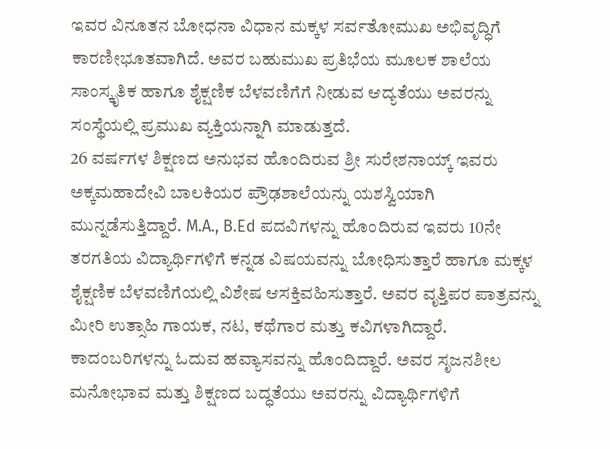ಇವರ ವಿನೂತನ ಬೋಧನಾ ವಿಧಾನ ಮಕ್ಕಳ ಸರ್ವತೋಮುಖ ಅಭಿವೃದ್ಧಿಗೆ ಕಾರಣೀಭೂತವಾಗಿದೆ. ಅವರ ಬಹುಮುಖ ಪ್ರತಿಭೆಯ ಮೂಲಕ ಶಾಲೆಯ ಸಾಂಸ್ಕೃತಿಕ ಹಾಗೂ ಶೈಕ್ಷಣಿಕ ಬೆಳವಣಿಗೆಗೆ ನೀಡುವ ಆದ್ಯತೆಯು ಅವರನ್ನು ಸಂಸ್ಥೆಯಲ್ಲಿ ಪ್ರಮುಖ ವ್ಯಕ್ತಿಯನ್ನಾಗಿ ಮಾಡುತ್ತದೆ.
26 ವರ್ಷಗಳ ಶಿಕ್ಷಣದ ಅನುಭವ ಹೊಂದಿರುವ ಶ್ರೀ ಸುರೇಶನಾಯ್ಕ್ ಇವರು ಅಕ್ಕಮಹಾದೇವಿ ಬಾಲಕಿಯರ ಪ್ರೌಢಶಾಲೆಯನ್ನು ಯಶಸ್ವಿಯಾಗಿ ಮುನ್ನಡೆಸುತ್ತಿದ್ದಾರೆ. M.A., B.Ed ಪದವಿಗಳನ್ನು ಹೊಂದಿರುವ ಇವರು 10ನೇ ತರಗತಿಯ ವಿದ್ಯಾರ್ಥಿಗಳಿಗೆ ಕನ್ನಡ ವಿಷಯವನ್ನು ಬೋಧಿಸುತ್ತಾರೆ ಹಾಗೂ ಮಕ್ಕಳ ಶೈಕ್ಷಣಿಕ ಬೆಳವಣಿಗೆಯಲ್ಲಿ ವಿಶೇಷ ಆಸಕ್ತಿವಹಿಸುತ್ತಾರೆ. ಅವರ ವೃತ್ತಿಪರ ಪಾತ್ರವನ್ನು ಮೀರಿ ಉತ್ಸಾಹಿ ಗಾಯಕ, ನಟ, ಕಥೆಗಾರ ಮತ್ತು ಕವಿಗಳಾಗಿದ್ದಾರೆ. ಕಾದಂಬರಿಗಳನ್ನು ಓದುವ ಹವ್ಯಾಸವನ್ನು ಹೊಂದಿದ್ದಾರೆ. ಅವರ ಸೃಜನಶೀಲ ಮನೋಭಾವ ಮತ್ತು ಶಿಕ್ಷಣದ ಬದ್ಧತೆಯು ಅವರನ್ನು ವಿದ್ಯಾರ್ಥಿಗಳಿಗೆ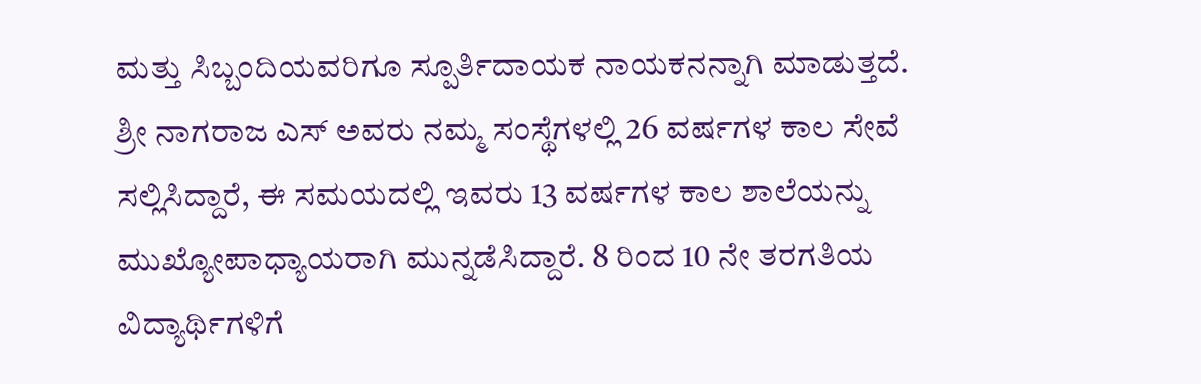ಮತ್ತು ಸಿಬ್ಬಂದಿಯವರಿಗೂ ಸ್ಪೂರ್ತಿದಾಯಕ ನಾಯಕನನ್ನಾಗಿ ಮಾಡುತ್ತದೆ.
ಶ್ರೀ ನಾಗರಾಜ ಎಸ್ ಅವರು ನಮ್ಮ ಸಂಸ್ಥೆಗಳಲ್ಲಿ 26 ವರ್ಷಗಳ ಕಾಲ ಸೇವೆ ಸಲ್ಲಿಸಿದ್ದಾರೆ, ಈ ಸಮಯದಲ್ಲಿ ಇವರು 13 ವರ್ಷಗಳ ಕಾಲ ಶಾಲೆಯನ್ನು ಮುಖ್ಯೋಪಾಧ್ಯಾಯರಾಗಿ ಮುನ್ನಡೆಸಿದ್ದಾರೆ. 8 ರಿಂದ 10 ನೇ ತರಗತಿಯ ವಿದ್ಯಾರ್ಥಿಗಳಿಗೆ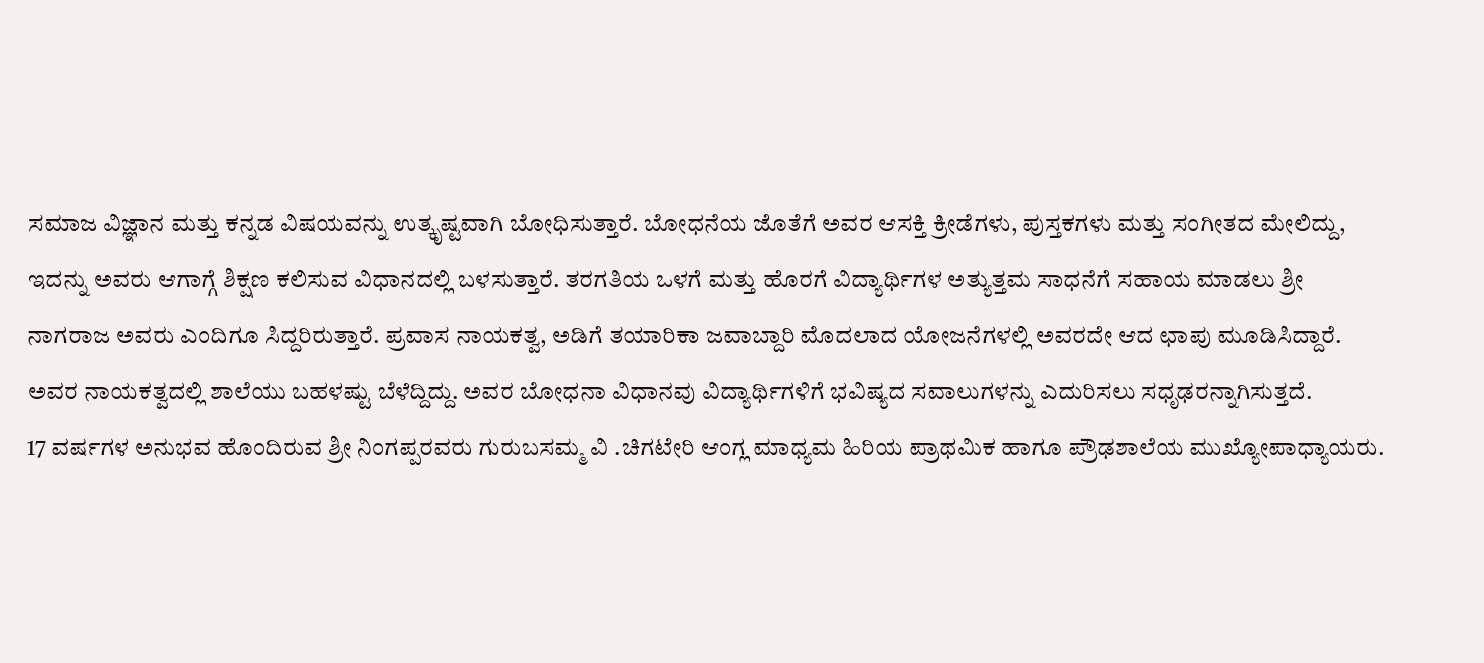ಸಮಾಜ ವಿಜ್ಞಾನ ಮತ್ತು ಕನ್ನಡ ವಿಷಯವನ್ನು ಉತ್ಕೃಷ್ಟವಾಗಿ ಬೋಧಿಸುತ್ತಾರೆ. ಬೋಧನೆಯ ಜೊತೆಗೆ ಅವರ ಆಸಕ್ತಿ ಕ್ರೀಡೆಗಳು, ಪುಸ್ತಕಗಳು ಮತ್ತು ಸಂಗೀತದ ಮೇಲಿದ್ದು, ಇದನ್ನು ಅವರು ಆಗಾಗ್ಗೆ ಶಿಕ್ಷಣ ಕಲಿಸುವ ವಿಧಾನದಲ್ಲಿ ಬಳಸುತ್ತಾರೆ. ತರಗತಿಯ ಒಳಗೆ ಮತ್ತು ಹೊರಗೆ ವಿದ್ಯಾರ್ಥಿಗಳ ಅತ್ಯುತ್ತಮ ಸಾಧನೆಗೆ ಸಹಾಯ ಮಾಡಲು ಶ್ರೀ ನಾಗರಾಜ ಅವರು ಎಂದಿಗೂ ಸಿದ್ದರಿರುತ್ತಾರೆ. ಪ್ರವಾಸ ನಾಯಕತ್ವ, ಅಡಿಗೆ ತಯಾರಿಕಾ ಜವಾಬ್ದಾರಿ ಮೊದಲಾದ ಯೋಜನೆಗಳಲ್ಲಿ ಅವರದೇ ಆದ ಛಾಪು ಮೂಡಿಸಿದ್ದಾರೆ.
ಅವರ ನಾಯಕತ್ವದಲ್ಲಿ ಶಾಲೆಯು ಬಹಳಷ್ಟು ಬೆಳೆದ್ದಿದ್ದು. ಅವರ ಬೋಧನಾ ವಿಧಾನವು ವಿದ್ಯಾರ್ಥಿಗಳಿಗೆ ಭವಿಷ್ಯದ ಸವಾಲುಗಳನ್ನು ಎದುರಿಸಲು ಸಧೃಢರನ್ನಾಗಿಸುತ್ತದೆ.
17 ವರ್ಷಗಳ ಅನುಭವ ಹೊಂದಿರುವ ಶ್ರೀ ನಿಂಗಪ್ಪರವರು ಗುರುಬಸಮ್ಮ ವಿ .ಚಿಗಟೇರಿ ಆಂಗ್ಲ ಮಾಧ್ಯಮ ಹಿರಿಯ ಪ್ರಾಥಮಿಕ ಹಾಗೂ ಪ್ರೌಢಶಾಲೆಯ ಮುಖ್ಯೋಪಾಧ್ಯಾಯರು.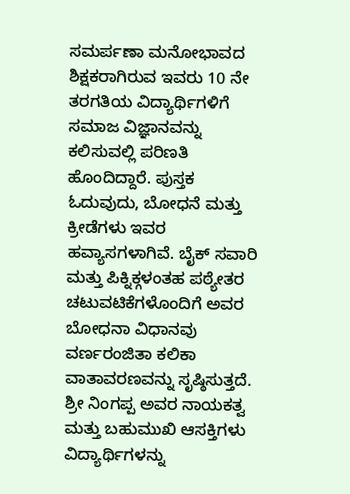ಸಮರ್ಪಣಾ ಮನೋಭಾವದ ಶಿಕ್ಷಕರಾಗಿರುವ ಇವರು 10 ನೇ ತರಗತಿಯ ವಿದ್ಯಾರ್ಥಿಗಳಿಗೆ ಸಮಾಜ ವಿಜ್ಞಾನವನ್ನು ಕಲಿಸುವಲ್ಲಿ ಪರಿಣತಿ ಹೊಂದಿದ್ದಾರೆ. ಪುಸ್ತಕ ಓದುವುದು, ಬೋಧನೆ ಮತ್ತು ಕ್ರೀಡೆಗಳು ಇವರ ಹವ್ಯಾಸಗಳಾಗಿವೆ. ಬೈಕ್ ಸವಾರಿ ಮತ್ತು ಪಿಕ್ನಿಕ್ಗಳಂತಹ ಪಠ್ಯೇತರ ಚಟುವಟಿಕೆಗಳೊಂದಿಗೆ ಅವರ ಬೋಧನಾ ವಿಧಾನವು ವರ್ಣರಂಜಿತಾ ಕಲಿಕಾ ವಾತಾವರಣವನ್ನು ಸೃಷ್ಠಿಸುತ್ತದೆ.
ಶ್ರೀ ನಿಂಗಪ್ಪ ಅವರ ನಾಯಕತ್ವ ಮತ್ತು ಬಹುಮುಖಿ ಆಸಕ್ತಿಗಳು ವಿದ್ಯಾರ್ಥಿಗಳನ್ನು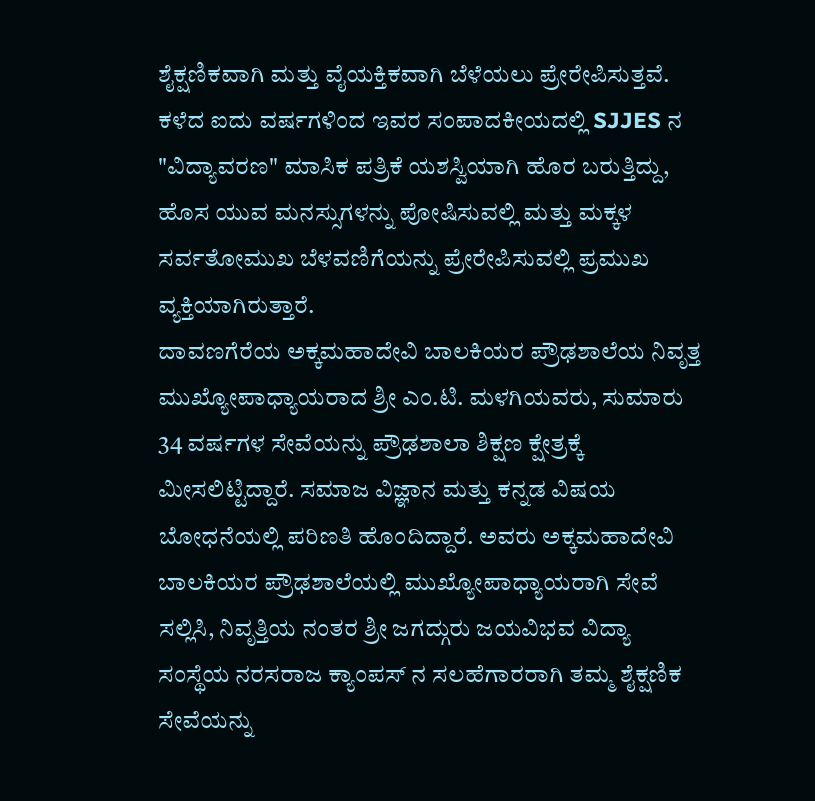ಶೈಕ್ಷಣಿಕವಾಗಿ ಮತ್ತು ವೈಯಕ್ತಿಕವಾಗಿ ಬೆಳೆಯಲು ಪ್ರೇರೇಪಿಸುತ್ತವೆ. ಕಳೆದ ಐದು ವರ್ಷಗಳಿಂದ ಇವರ ಸಂಪಾದಕೀಯದಲ್ಲಿ SJJES ನ "ವಿದ್ಯಾವರಣ" ಮಾಸಿಕ ಪತ್ರಿಕೆ ಯಶಸ್ವಿಯಾಗಿ ಹೊರ ಬರುತ್ತಿದ್ದು, ಹೊಸ ಯುವ ಮನಸ್ಸುಗಳನ್ನು ಪೋಷಿಸುವಲ್ಲಿ ಮತ್ತು ಮಕ್ಕಳ ಸರ್ವತೋಮುಖ ಬೆಳವಣಿಗೆಯನ್ನು ಪ್ರೇರೇಪಿಸುವಲ್ಲಿ ಪ್ರಮುಖ ವ್ಯಕ್ತಿಯಾಗಿರುತ್ತಾರೆ.
ದಾವಣಗೆರೆಯ ಅಕ್ಕಮಹಾದೇವಿ ಬಾಲಕಿಯರ ಪ್ರೌಢಶಾಲೆಯ ನಿವೃತ್ತ ಮುಖ್ಯೋಪಾಧ್ಯಾಯರಾದ ಶ್ರೀ ಎಂ.ಟಿ. ಮಳಗಿಯವರು, ಸುಮಾರು 34 ವರ್ಷಗಳ ಸೇವೆಯನ್ನು ಪ್ರೌಢಶಾಲಾ ಶಿಕ್ಷಣ ಕ್ಷೇತ್ರಕ್ಕೆ ಮೀಸಲಿಟ್ಟಿದ್ದಾರೆ. ಸಮಾಜ ವಿಜ್ಞಾನ ಮತ್ತು ಕನ್ನಡ ವಿಷಯ ಬೋಧನೆಯಲ್ಲಿ ಪರಿಣತಿ ಹೊಂದಿದ್ದಾರೆ. ಅವರು ಅಕ್ಕಮಹಾದೇವಿ ಬಾಲಕಿಯರ ಪ್ರೌಢಶಾಲೆಯಲ್ಲಿ ಮುಖ್ಯೋಪಾಧ್ಯಾಯರಾಗಿ ಸೇವೆ ಸಲ್ಲಿಸಿ, ನಿವೃತ್ತಿಯ ನಂತರ ಶ್ರೀ ಜಗದ್ಗುರು ಜಯವಿಭವ ವಿದ್ಯಾ ಸಂಸ್ಥೆಯ ನರಸರಾಜ ಕ್ಯಾಂಪಸ್ ನ ಸಲಹೆಗಾರರಾಗಿ ತಮ್ಮ ಶೈಕ್ಷಣಿಕ ಸೇವೆಯನ್ನು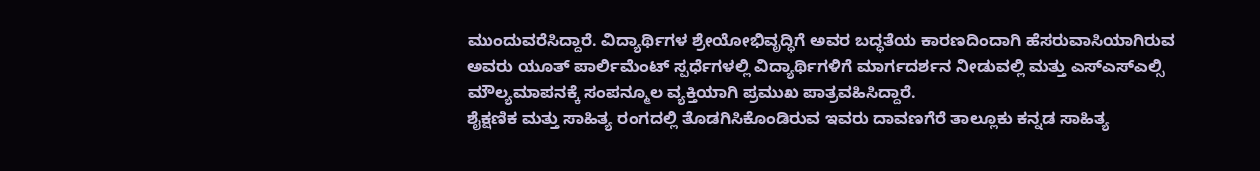ಮುಂದುವರೆಸಿದ್ದಾರೆ. ವಿದ್ಯಾರ್ಥಿಗಳ ಶ್ರೇಯೋಭಿವೃದ್ಧಿಗೆ ಅವರ ಬದ್ಧತೆಯ ಕಾರಣದಿಂದಾಗಿ ಹೆಸರುವಾಸಿಯಾಗಿರುವ ಅವರು ಯೂತ್ ಪಾರ್ಲಿಮೆಂಟ್ ಸ್ಪರ್ಧೆಗಳಲ್ಲಿ ವಿದ್ಯಾರ್ಥಿಗಳಿಗೆ ಮಾರ್ಗದರ್ಶನ ನೀಡುವಲ್ಲಿ ಮತ್ತು ಎಸ್ಎಸ್ಎಲ್ಸಿ ಮೌಲ್ಯಮಾಪನಕ್ಕೆ ಸಂಪನ್ಮೂಲ ವ್ಯಕ್ತಿಯಾಗಿ ಪ್ರಮುಖ ಪಾತ್ರವಹಿಸಿದ್ದಾರೆ.
ಶೈಕ್ಷಣಿಕ ಮತ್ತು ಸಾಹಿತ್ಯ ರಂಗದಲ್ಲಿ ತೊಡಗಿಸಿಕೊಂಡಿರುವ ಇವರು ದಾವಣಗೆರೆ ತಾಲ್ಲೂಕು ಕನ್ನಡ ಸಾಹಿತ್ಯ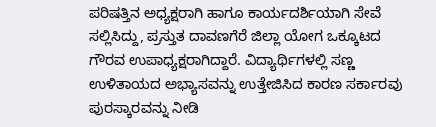ಪರಿಷತ್ತಿನ ಅಧ್ಯಕ್ಷರಾಗಿ ಹಾಗೂ ಕಾರ್ಯದರ್ಶಿಯಾಗಿ ಸೇವೆ ಸಲ್ಲಿಸಿದ್ದು, ಪ್ರಸ್ತುತ ದಾವಣಗೆರೆ ಜಿಲ್ಲಾ ಯೋಗ ಒಕ್ಕೂಟದ ಗೌರವ ಉಪಾಧ್ಯಕ್ಷರಾಗಿದ್ದಾರೆ. ವಿದ್ಯಾರ್ಥಿಗಳಲ್ಲಿ ಸಣ್ಣ ಉಳಿತಾಯದ ಅಭ್ಯಾಸವನ್ನು ಉತ್ತೇಜಿಸಿದ ಕಾರಣ ಸರ್ಕಾರವು ಪುರಸ್ಕಾರವನ್ನು ನೀಡಿ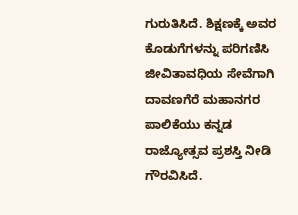ಗುರುತಿಸಿದೆ. ಶಿಕ್ಷಣಕ್ಕೆ ಅವರ ಕೊಡುಗೆಗಳನ್ನು ಪರಿಗಣಿಸಿ ಜೀವಿತಾವಧಿಯ ಸೇವೆಗಾಗಿ ದಾವಣಗೆರೆ ಮಹಾನಗರ ಪಾಲಿಕೆಯು ಕನ್ನಡ ರಾಜ್ಯೋತ್ಸವ ಪ್ರಶಸ್ತಿ ನೀಡಿ ಗೌರವಿಸಿದೆ.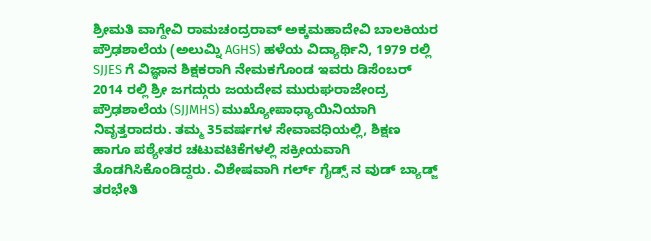ಶ್ರೀಮತಿ ವಾಗ್ದೇವಿ ರಾಮಚಂದ್ರರಾವ್ ಅಕ್ಕಮಹಾದೇವಿ ಬಾಲಕಿಯರ ಪ್ರೌಢಶಾಲೆಯ (ಅಲುಮ್ನಿ AGHS) ಹಳೆಯ ವಿದ್ಯಾರ್ಥಿನಿ, 1979 ರಲ್ಲಿ SJJES ಗೆ ವಿಜ್ಞಾನ ಶಿಕ್ಷಕರಾಗಿ ನೇಮಕಗೊಂಡ ಇವರು ಡಿಸೆಂಬರ್ 2014 ರಲ್ಲಿ ಶ್ರೀ ಜಗದ್ಗುರು ಜಯದೇವ ಮುರುಘರಾಜೇಂದ್ರ ಪ್ರೌಢಶಾಲೆಯ (SJJMHS) ಮುಖ್ಯೋಪಾಧ್ಯಾಯಿನಿಯಾಗಿ ನಿವೃತ್ತರಾದರು. ತಮ್ಮ 35ವರ್ಷಗಳ ಸೇವಾವಧಿಯಲ್ಲಿ, ಶಿಕ್ಷಣ ಹಾಗೂ ಪಠ್ಯೇತರ ಚಟುವಟಿಕೆಗಳಲ್ಲಿ ಸಕ್ರೀಯವಾಗಿ ತೊಡಗಿಸಿಕೊಂಡಿದ್ದರು. ವಿಶೇಷವಾಗಿ ಗರ್ಲ್ ಗೈಡ್ಸ್ ನ ವುಡ್ ಬ್ಯಾಡ್ಜ್ ತರಭೇತಿ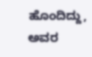ಹೊಂದಿದ್ದು, ಅವರ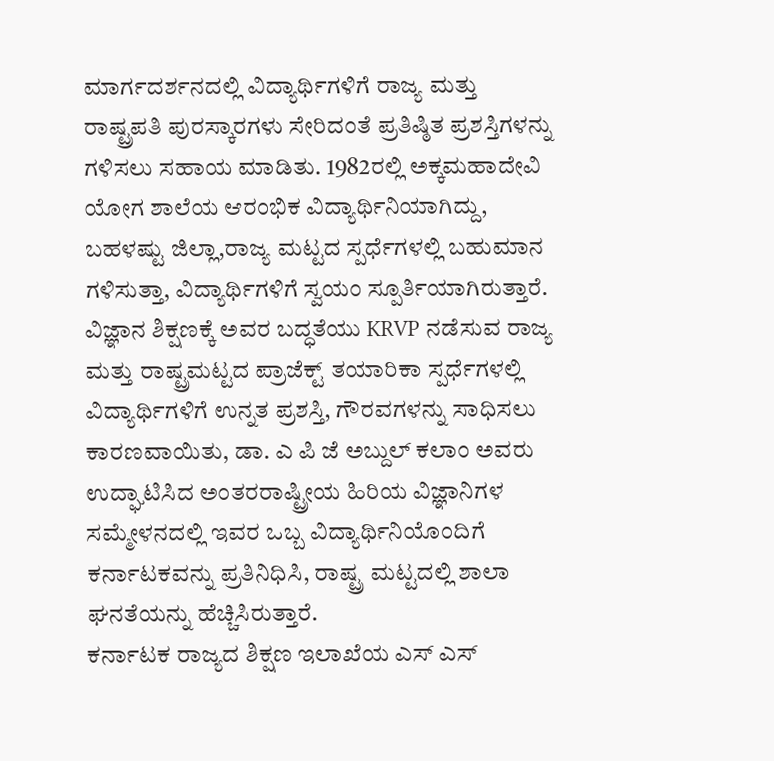ಮಾರ್ಗದರ್ಶನದಲ್ಲಿ ವಿದ್ಯಾರ್ಥಿಗಳಿಗೆ ರಾಜ್ಯ ಮತ್ತು ರಾಷ್ಟ್ರಪತಿ ಪುರಸ್ಕಾರಗಳು ಸೇರಿದಂತೆ ಪ್ರತಿಷ್ಠಿತ ಪ್ರಶಸ್ತಿಗಳನ್ನು ಗಳಿಸಲು ಸಹಾಯ ಮಾಡಿತು. 1982ರಲ್ಲಿ ಅಕ್ಕಮಹಾದೇವಿ ಯೋಗ ಶಾಲೆಯ ಆರಂಭಿಕ ವಿದ್ಯಾರ್ಥಿನಿಯಾಗಿದ್ದು, ಬಹಳಷ್ಟು ಜಿಲ್ಲಾ,ರಾಜ್ಯ ಮಟ್ಟದ ಸ್ಪರ್ಧೆಗಳಲ್ಲಿ ಬಹುಮಾನ ಗಳಿಸುತ್ತಾ, ವಿದ್ಯಾರ್ಥಿಗಳಿಗೆ ಸ್ವಯಂ ಸ್ಪೂರ್ತಿಯಾಗಿರುತ್ತಾರೆ. ವಿಜ್ಞಾನ ಶಿಕ್ಷಣಕ್ಕೆ ಅವರ ಬದ್ಧತೆಯು KRVP ನಡೆಸುವ ರಾಜ್ಯ ಮತ್ತು ರಾಷ್ಟ್ರಮಟ್ಟದ ಪ್ರಾಜೆಕ್ಟ್ ತಯಾರಿಕಾ ಸ್ಪರ್ಧೆಗಳಲ್ಲಿ ವಿದ್ಯಾರ್ಥಿಗಳಿಗೆ ಉನ್ನತ ಪ್ರಶಸ್ತಿ, ಗೌರವಗಳನ್ನು ಸಾಧಿಸಲು ಕಾರಣವಾಯಿತು, ಡಾ. ಎ ಪಿ ಜೆ ಅಬ್ದುಲ್ ಕಲಾಂ ಅವರು ಉದ್ಘಾಟಿಸಿದ ಅಂತರರಾಷ್ಟ್ರೀಯ ಹಿರಿಯ ವಿಜ್ಞಾನಿಗಳ ಸಮ್ಮೇಳನದಲ್ಲಿ ಇವರ ಒಬ್ಬ ವಿದ್ಯಾರ್ಥಿನಿಯೊಂದಿಗೆ ಕರ್ನಾಟಕವನ್ನು ಪ್ರತಿನಿಧಿಸಿ, ರಾಷ್ಟ್ರ ಮಟ್ಟದಲ್ಲಿ ಶಾಲಾ ಘನತೆಯನ್ನು ಹೆಚ್ಚಿಸಿರುತ್ತಾರೆ.
ಕರ್ನಾಟಕ ರಾಜ್ಯದ ಶಿಕ್ಷಣ ಇಲಾಖೆಯ ಎಸ್ ಎಸ್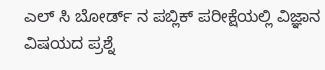ಎಲ್ ಸಿ ಬೋರ್ಡ್ ನ ಪಬ್ಲಿಕ್ ಪರೀಕ್ಷೆಯಲ್ಲಿ ವಿಜ್ಞಾನ ವಿಷಯದ ಪ್ರಶ್ನೆ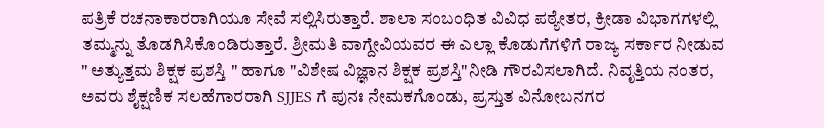ಪತ್ರಿಕೆ ರಚನಾಕಾರರಾಗಿಯೂ ಸೇವೆ ಸಲ್ಲಿಸಿರುತ್ತಾರೆ. ಶಾಲಾ ಸಂಬಂಧಿತ ವಿವಿಧ ಪಠ್ಯೇತರ, ಕ್ರೀಡಾ ವಿಭಾಗಗಳಲ್ಲಿ ತಮ್ಮನ್ನು ತೊಡಗಿಸಿಕೊಂಡಿರುತ್ತಾರೆ. ಶ್ರೀಮತಿ ವಾಗ್ದೇವಿಯವರ ಈ ಎಲ್ಲಾ ಕೊಡುಗೆಗಳಿಗೆ ರಾಜ್ಯ ಸರ್ಕಾರ ನೀಡುವ " ಅತ್ಯುತ್ತಮ ಶಿಕ್ಷಕ ಪ್ರಶಸ್ತಿ " ಹಾಗೂ "ವಿಶೇಷ ವಿಜ್ಞಾನ ಶಿಕ್ಷಕ ಪ್ರಶಸ್ತಿ"ನೀಡಿ ಗೌರವಿಸಲಾಗಿದೆ. ನಿವೃತ್ತಿಯ ನಂತರ, ಅವರು ಶೈಕ್ಷಣಿಕ ಸಲಹೆಗಾರರಾಗಿ SJJES ಗೆ ಪುನಃ ನೇಮಕಗೊಂಡು, ಪ್ರಸ್ತುತ ವಿನೋಬನಗರ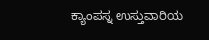ಕ್ಯಾಂಪಸ್ನ ಉಸ್ತುವಾರಿಯ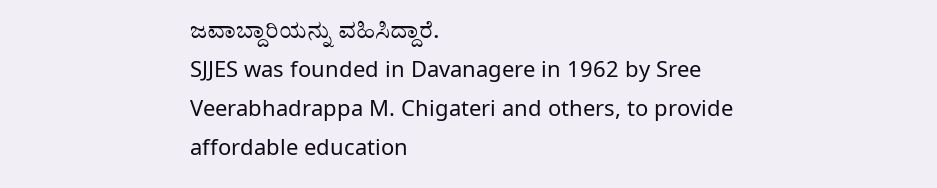ಜವಾಬ್ದಾರಿಯನ್ನು ವಹಿಸಿದ್ದಾರೆ.
SJJES was founded in Davanagere in 1962 by Sree Veerabhadrappa M. Chigateri and others, to provide affordable education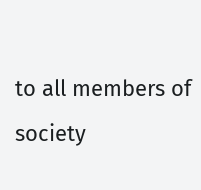to all members of society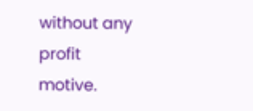without any profit motive.